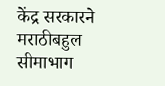केंद्र सरकारने मराठीबहुल सीमाभाग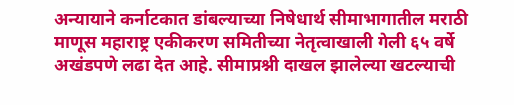अन्यायाने कर्नाटकात डांबल्याच्या निषेधार्थ सीमाभागातील मराठी माणूस महाराष्ट्र एकीकरण समितीच्या नेतृत्वाखाली गेली ६५ वर्षे अखंडपणे लढा देत आहे. सीमाप्रश्नी दाखल झालेल्या खटल्याची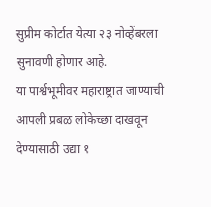सुप्रीम कोर्टात येत्या २३ नोव्हेंबरला सुनावणी होणार आहे.
या पार्श्वभूमीवर महाराष्ट्रात जाण्याची आपली प्रबळ लोकेच्छा दाखवून देण्यासाठी उद्या १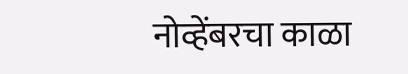नोव्हेंबरचा काळा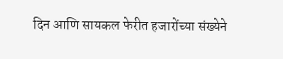दिन आणि सायकल फेरीत हजारोंच्या संख्येने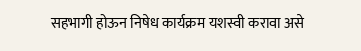सहभागी होऊन निषेध कार्यक्रम यशस्वी करावा असे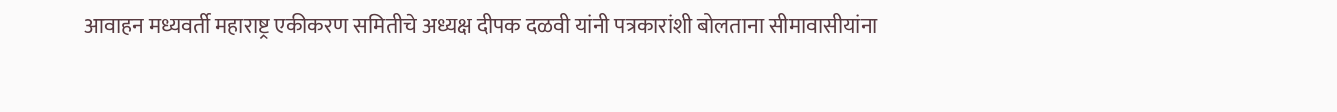आवाहन मध्यवर्ती महाराष्ट्र एकीकरण समितीचे अध्यक्ष दीपक दळवी यांनी पत्रकारांशी बोलताना सीमावासीयांना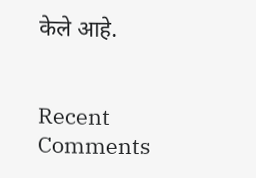केले आहे.


Recent Comments